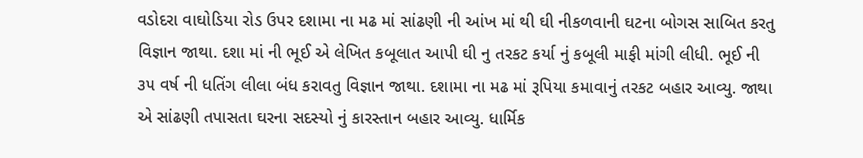વડોદરા વાઘોડિયા રોડ ઉપર દશામા ના મઢ માં સાંઢણી ની આંખ માં થી ઘી નીકળવાની ઘટના બોગસ સાબિત કરતુ વિજ્ઞાન જાથા. દશા માં ની ભૂઈ એ લેખિત કબૂલાત આપી ઘી નુ તરકટ કર્યા નું કબૂલી માફી માંગી લીધી. ભૂઈ ની ૩૫ વર્ષ ની ધતિંગ લીલા બંધ કરાવતુ વિજ્ઞાન જાથા. દશામા ના મઢ માં રૂપિયા કમાવાનું તરકટ બહાર આવ્યુ. જાથા એ સાંઢણી તપાસતા ઘરના સદસ્યો નું કારસ્તાન બહાર આવ્યુ. ધાર્મિક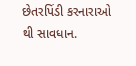છેતરપિંડી કરનારાઓ થી સાવધાન.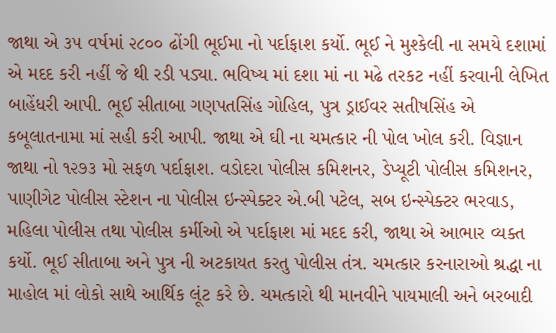જાથા એ ૩૫ વર્ષમાં ૨૮૦૦ ઢોંગી ભૂઈમા નો પર્દાફાશ કર્યો. ભૂઈ ને મુશ્કેલી ના સમયે દશામાં એ મદદ કરી નહીં જે થી રડી પડ્યા. ભવિષ્ય માં દશા માં ના મઢે તરકટ નહીં કરવાની લેખિત બાહેંધરી આપી. ભૂઈ સીતાબા ગણપતસિંહ ગોહિલ, પુત્ર ડ્રાઈવર સતીષસિંહ એ કબૂલાતનામા માં સહી કરી આપી. જાથા એ ઘી ના ચમત્કાર ની પોલ ખોલ કરી. વિજ્ઞાન જાથા નો ૧૨૭૩ મો સફળ પર્દાફાશ. વડોદરા પોલીસ કમિશનર, ડેપ્યૂટી પોલીસ કમિશનર, પાણીગેટ પોલીસ સ્ટેશન ના પોલીસ ઇન્સ્પેક્ટર એ.બી પટેલ, સબ ઇન્સ્પેક્ટર ભરવાડ, મહિલા પોલીસ તથા પોલીસ કર્મીઓ એ પર્દાફાશ માં મદદ કરી, જાથા એ આભાર વ્યક્ત કર્યો. ભૂઈ સીતાબા અને પુત્ર ની અટકાયત કરતુ પોલીસ તંત્ર. ચમત્કાર કરનારાઓ શ્રદ્ધા ના માહોલ માં લોકો સાથે આર્થિક લૂંટ કરે છે. ચમત્કારો થી માનવીને પાયમાલી અને બરબાદી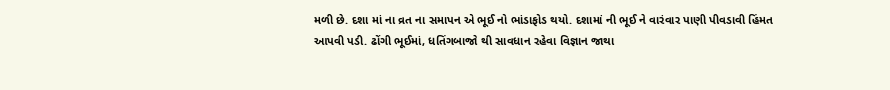મળી છે. દશા માં ના વ્રત ના સમાપન એ ભૂઈ નો ભાંડાફોડ થયો. દશામાં ની ભૂઈ ને વારંવાર પાણી પીવડાવી હિંમત આપવી પડી. ઢોંગી ભૂઈમાં, ધતિંગબાજો થી સાવધાન રહેવા વિજ્ઞાન જાથા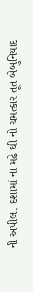ની અપીલ. દશામાં ના મઢે ઘી નો ચમત્કાર તૂત બેબુનિયાદ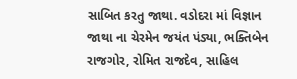સાબિત કરતુ જાથા. વડોદરા માં વિજ્ઞાન જાથા ના ચેરમેન જયંત પંડ્યા, ભક્તિબેન રાજગોર, રોમિત રાજદેવ, સાહિલ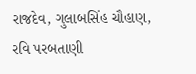રાજદેવ, ગુલાબસિંહ ચૌહાણ, રવિ પરબતાણી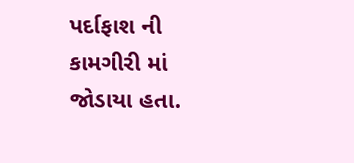પર્દાફાશ ની કામગીરી માં જોડાયા હતા.